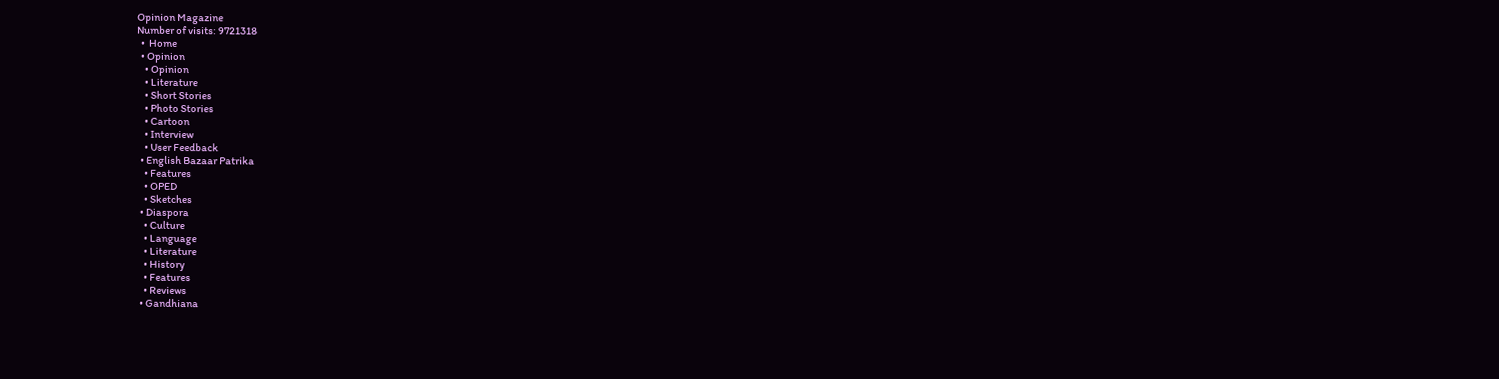Opinion Magazine
Number of visits: 9721318
  •  Home
  • Opinion
    • Opinion
    • Literature
    • Short Stories
    • Photo Stories
    • Cartoon
    • Interview
    • User Feedback
  • English Bazaar Patrika
    • Features
    • OPED
    • Sketches
  • Diaspora
    • Culture
    • Language
    • Literature
    • History
    • Features
    • Reviews
  • Gandhiana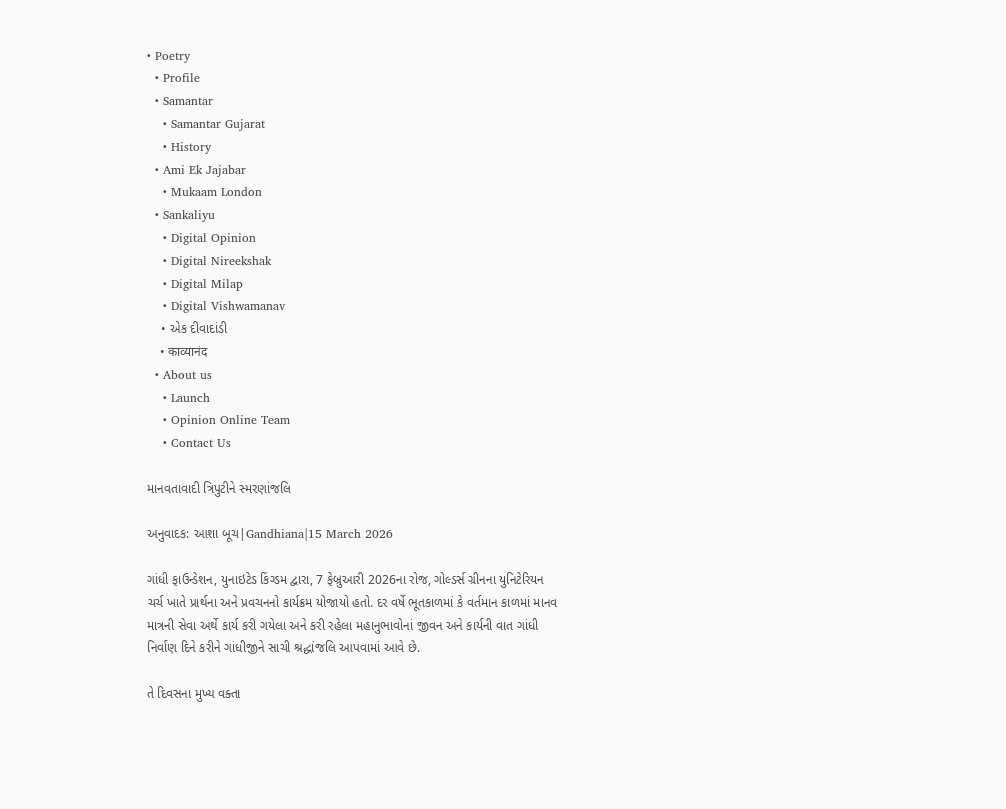• Poetry
  • Profile
  • Samantar
    • Samantar Gujarat
    • History
  • Ami Ek Jajabar
    • Mukaam London
  • Sankaliyu
    • Digital Opinion
    • Digital Nireekshak
    • Digital Milap
    • Digital Vishwamanav
    • એક દીવાદાંડી
    • काव्यानंद
  • About us
    • Launch
    • Opinion Online Team
    • Contact Us

માનવતાવાદી ત્રિપુટીને સ્મરણાંજલિ

અનુવાદક: આશા બૂચ|Gandhiana|15 March 2026

ગાંધી ફાઉન્ડેશન, યુનાઇટેડ કિંગ્ડમ દ્વારા, 7 ફેબ્રુઆરી 2026ના રોજ, ગોલ્ડર્સ ગ્રીનના યુનિટેરિયન ચર્ચ ખાતે પ્રાર્થના અને પ્રવચનનો કાર્યક્રમ યોજાયો હતો. દર વર્ષે ભૂતકાળમાં કે વર્તમાન કાળમાં માનવ માત્રની સેવા અર્થે કાર્ય કરી ગયેલા અને કરી રહેલા મહાનુભાવોનાં જીવન અને કાર્યની વાત ગાંધી નિર્વાણ દિને કરીને ગાંધીજીને સાચી શ્રદ્ધાંજલિ આપવામાં આવે છે.

તે દિવસના મુખ્ય વક્તા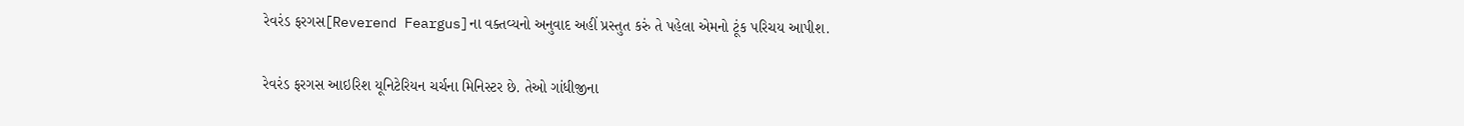રેવરંડ ફરગસ[Reverend Feargus]ના વક્તવ્યનો અનુવાદ અહીં પ્રસ્તુત કરું તે પહેલા એમનો ટૂંક પરિચય આપીશ.

રેવરંડ ફરગસ આઇરિશ યૂનિટેરિયન ચર્ચના મિનિસ્ટર છે. તેઓ ગાંધીજીના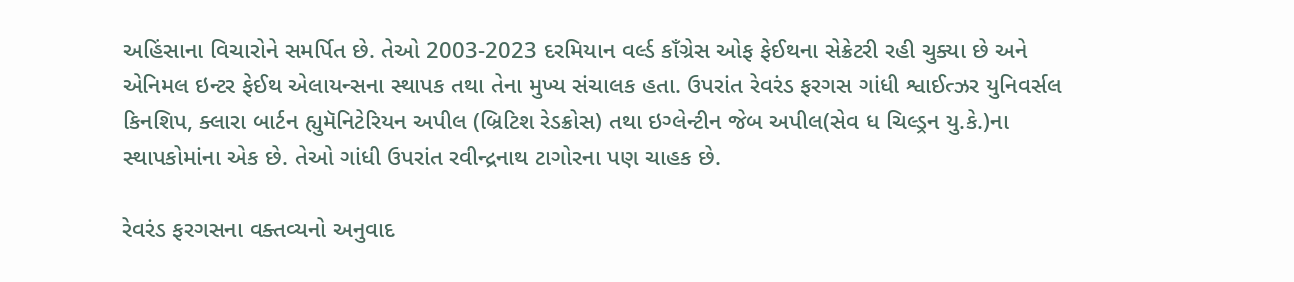અહિંસાના વિચારોને સમર્પિત છે. તેઓ 2003-2023 દરમિયાન વર્લ્ડ કાઁગ્રેસ ઓફ ફેઈથના સેક્રેટરી રહી ચુક્યા છે અને એનિમલ ઇન્ટર ફેઈથ એલાયન્સના સ્થાપક તથા તેના મુખ્ય સંચાલક હતા. ઉપરાંત રેવરંડ ફરગસ ગાંધી શ્વાઈત્ઝર યુનિવર્સલ કિનશિપ, ક્લારા બાર્ટન હ્યુમૅનિટેરિયન અપીલ (બ્રિટિશ રેડક્રોસ) તથા ઇગ્લેન્ટીન જેબ અપીલ(સેવ ધ ચિલ્ડ્રન યુ.કે.)ના સ્થાપકોમાંના એક છે. તેઓ ગાંધી ઉપરાંત રવીન્દ્રનાથ ટાગોરના પણ ચાહક છે.

રેવરંડ ફરગસના વક્તવ્યનો અનુવાદ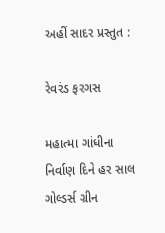અહીં સાદર પ્રસ્તુત :

રેવરંડ ફરગસ

મહાત્મા ગાંધીના નિર્વાણ દિને હર સાલ ગોલ્ડર્સ ગ્રીન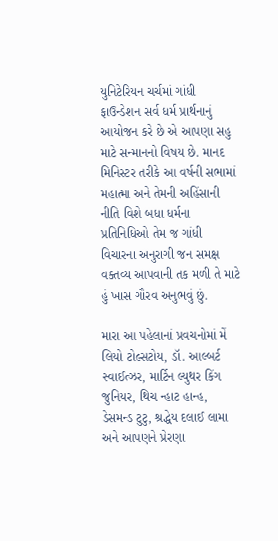યુનિટેરિયન ચર્ચમાં ગાંધી ફાઉન્ડેશન સર્વ ધર્મ પ્રાર્થનાનું આયોજન કરે છે એ આપણા સહુ માટે સન્માનનો વિષય છે. માનદ મિનિસ્ટર તરીકે આ વર્ષની સભામાં મહાત્મા અને તેમની અહિંસાની નીતિ વિશે બધા ધર્મના પ્રતિનિધિઓ તેમ જ ગાંધી વિચારના અનુરાગી જન સમક્ષ વક્તવ્ય આપવાની તક મળી તે માટે હું ખાસ ગૌરવ અનુભવું છું.

મારા આ પહેલાનાં પ્રવચનોમાં મેં લિયો ટોલ્સટોય, ડૉ. આલ્બર્ટ સ્વાઈત્ઝર, માર્ટિન લ્યુથર કિંગ જુનિયર, થિચ ન્હાટ હાન્હ, ડેસમન્ડ ટુટુ, શ્રદ્ધેય દલાઈ લામા અને આપણને પ્રેરણા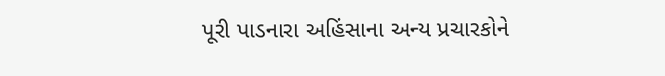પૂરી પાડનારા અહિંસાના અન્ય પ્રચારકોને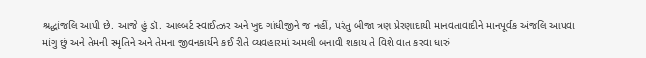શ્રદ્ધાંજલિ આપી છે. આજે હું ડૉ. આલ્બર્ટ સ્વાઈત્ઝર અને ખુદ ગાંધીજીને જ નહીં, પરંતુ બીજા ત્રણ પ્રેરણાદાયી માનવતાવાદીને માનપૂર્વક અંજલિ આપવા માંગુ છું અને તેમની સ્મૃતિને અને તેમના જીવનકાર્યને કઈ રીતે વ્યવહારમાં અમલી બનાવી શકાય તે વિશે વાત કરવા ધારું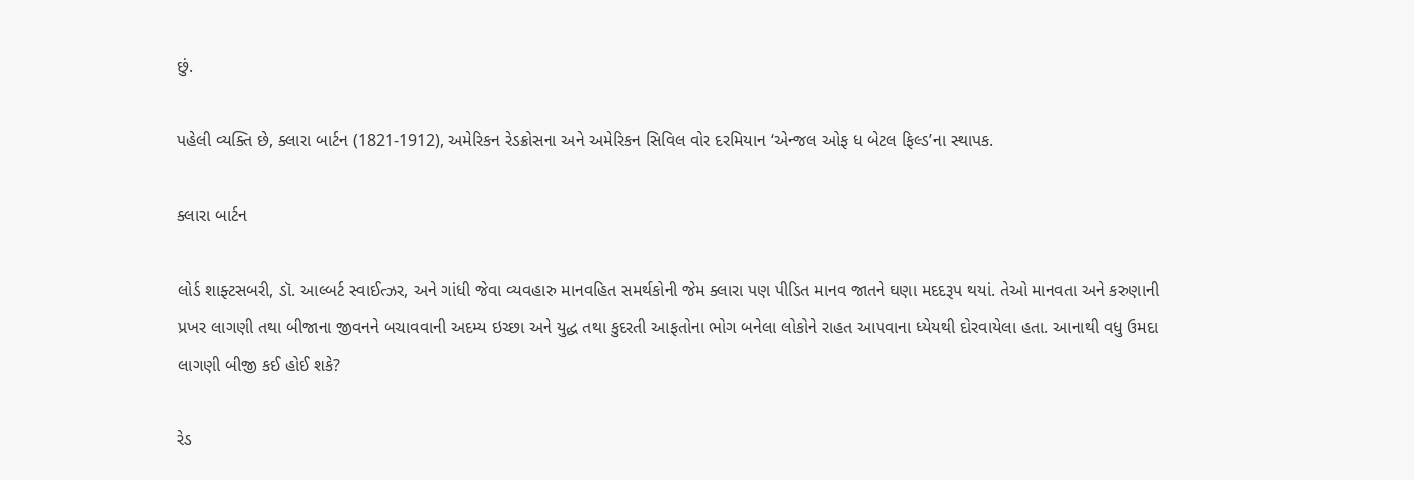છું.

પહેલી વ્યક્તિ છે, ક્લારા બાર્ટન (1821-1912), અમેરિકન રેડક્રોસના અને અમેરિકન સિવિલ વોર દરમિયાન ‘એન્જલ ઓફ ધ બેટલ ફિલ્ડ’ના સ્થાપક.

ક્લારા બાર્ટન

લોર્ડ શાફ્ટસબરી, ડૉ. આલ્બર્ટ સ્વાઈત્ઝર, અને ગાંધી જેવા વ્યવહારુ માનવહિત સમર્થકોની જેમ ક્લારા પણ પીડિત માનવ જાતને ઘણા મદદરૂપ થયાં. તેઓ માનવતા અને કરુણાની પ્રખર લાગણી તથા બીજાના જીવનને બચાવવાની અદમ્ય ઇચ્છા અને યુદ્ધ તથા કુદરતી આફતોના ભોગ બનેલા લોકોને રાહત આપવાના ધ્યેયથી દોરવાયેલા હતા. આનાથી વધુ ઉમદા લાગણી બીજી કઈ હોઈ શકે?

રેડ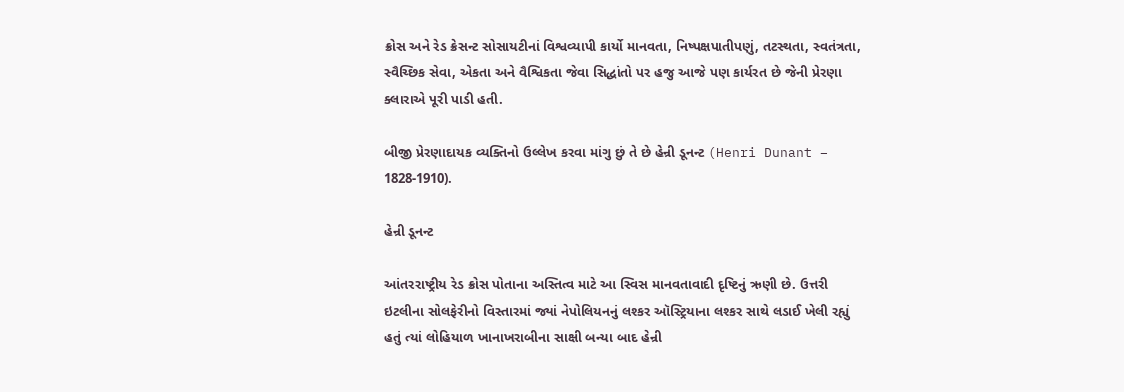ક્રોસ અને રેડ ક્રેસન્ટ સોસાયટીનાં વિશ્વવ્યાપી કાર્યો માનવતા, નિષ્પક્ષપાતીપણું, તટસ્થતા, સ્વતંત્રતા, સ્વૈચ્છિક સેવા, એકતા અને વૈશ્વિકતા જેવા સિદ્ધાંતો પર હજુ આજે પણ કાર્યરત છે જેની પ્રેરણા ક્લારાએ પૂરી પાડી હતી.

બીજી પ્રેરણાદાયક વ્યક્તિનો ઉલ્લેખ કરવા માંગુ છું તે છે હેન્રી ડૂનન્ટ (Henri Dunant – 1828-1910).

હેન્રી ડૂનન્ટ

આંતરરાષ્ટ્રીય રેડ ક્રોસ પોતાના અસ્તિત્વ માટે આ સ્વિસ માનવતાવાદી દૃષ્ટિનું ઋણી છે. ઉત્તરી ઇટલીના સોલફેરીનો વિસ્તારમાં જ્યાં નેપોલિયનનું લશ્કર ઑસ્ટ્રિયાના લશ્કર સાથે લડાઈ ખેલી રહ્યું હતું ત્યાં લોહિયાળ ખાનાખરાબીના સાક્ષી બન્યા બાદ હેન્રી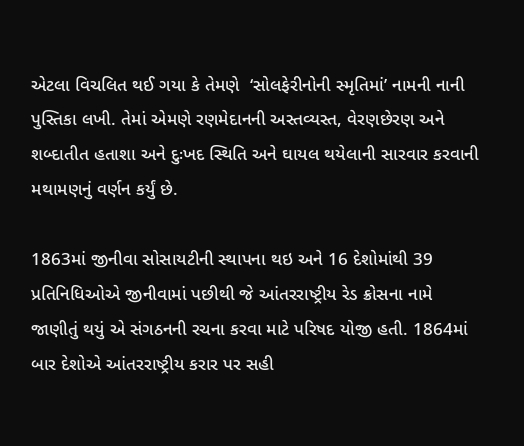એટલા વિચલિત થઈ ગયા કે તેમણે  ‘સોલફેરીનોની સ્મૃતિમાં’ નામની નાની પુસ્તિકા લખી. તેમાં એમણે રણમેદાનની અસ્તવ્યસ્ત, વેરણછેરણ અને શબ્દાતીત હતાશા અને દુઃખદ સ્થિતિ અને ઘાયલ થયેલાની સારવાર કરવાની મથામણનું વર્ણન કર્યું છે.

1863માં જીનીવા સોસાયટીની સ્થાપના થઇ અને 16 દેશોમાંથી 39 પ્રતિનિધિઓએ જીનીવામાં પછીથી જે આંતરરાષ્ટ્રીય રેડ ક્રોસના નામે જાણીતું થયું એ સંગઠનની રચના કરવા માટે પરિષદ યોજી હતી. 1864માં બાર દેશોએ આંતરરાષ્ટ્રીય કરાર પર સહી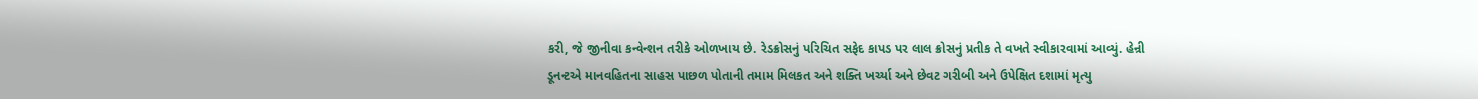કરી, જે જીનીવા કન્વેન્શન તરીકે ઓળખાય છે. રેડક્રોસનું પરિચિત સફેદ કાપડ પર લાલ ક્રોસનું પ્રતીક તે વખતે સ્વીકારવામાં આવ્યું. હેન્રી ડૂનન્ટએ માનવહિતના સાહસ પાછળ પોતાની તમામ મિલકત અને શક્તિ ખર્ચ્યા અને છેવટ ગરીબી અને ઉપેક્ષિત દશામાં મૃત્યુ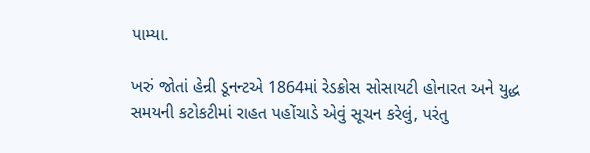પામ્યા.

ખરું જોતાં હેન્રી ડૂનન્ટએ 1864માં રેડક્રોસ સોસાયટી હોનારત અને યુદ્ધ સમયની કટોકટીમાં રાહત પહોંચાડે એવું સૂચન કરેલું, પરંતુ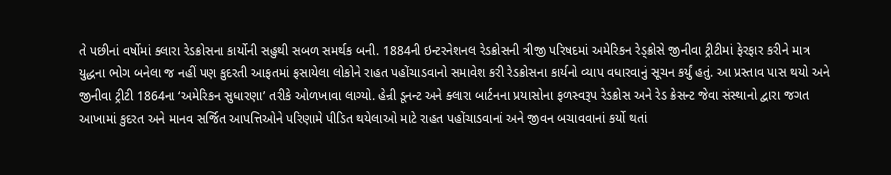તે પછીનાં વર્ષોમાં ક્લારા રેડક્રોસના કાર્યોની સહુથી સબળ સમર્થક બની. 1884ની ઇન્ટરનેશનલ રેડક્રોસની ત્રીજી પરિષદમાં અમેરિકન રેડ્ક્રોસે જીનીવા ટ્રીટીમાં ફેરફાર કરીને માત્ર યુદ્ધના ભોગ બનેલા જ નહીં પણ કુદરતી આફતમાં ફસાયેલા લોકોને રાહત પહોંચાડવાનો સમાવેશ કરી રેડક્રોસના કાર્યનો વ્યાપ વધારવાનું સૂચન કર્યું હતું. આ પ્રસ્તાવ પાસ થયો અને જીનીવા ટ્રીટી 1864ના ‘અમેરિકન સુધારણા’ તરીકે ઓળખાવા લાગ્યો. હેન્રી ડૂનન્ટ અને ક્લારા બાર્ટનના પ્રયાસોના ફળસ્વરૂપ રેડક્રોસ અને રેડ ક્રેસન્ટ જેવા સંસ્થાનો દ્વારા જગત આખામાં કુદરત અને માનવ સર્જિત આપત્તિઓને પરિણામે પીડિત થયેલાઓ માટે રાહત પહોંચાડવાનાં અને જીવન બચાવવાનાં કર્યો થતાં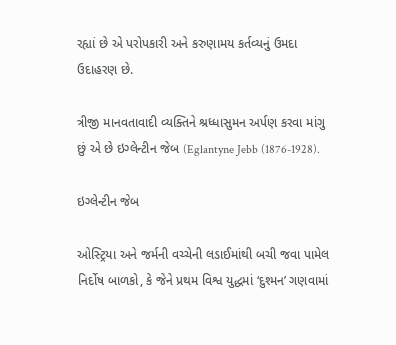રહ્યાં છે એ પરોપકારી અને કરુણામય કર્તવ્યનું ઉમદા ઉદાહરણ છે.

ત્રીજી માનવતાવાદી વ્યક્તિને શ્રધ્ધાસુમન અર્પણ કરવા માંગુ છું એ છે ઇગ્લેન્ટીન જેબ (Eglantyne Jebb (1876-1928).

ઇગ્લેન્ટીન જેબ

ઓસ્ટ્રિયા અને જર્મની વચ્ચેની લડાઈમાંથી બચી જવા પામેલ નિર્દોષ બાળકો, કે જેને પ્રથમ વિશ્વ યુદ્ધમાં ‘દુશ્મન’ ગણવામાં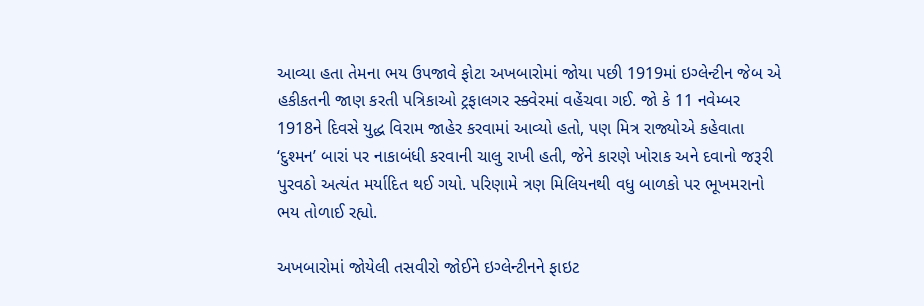આવ્યા હતા તેમના ભય ઉપજાવે ફોટા અખબારોમાં જોયા પછી 1919માં ઇગ્લેન્ટીન જેબ એ હકીકતની જાણ કરતી પત્રિકાઓ ટ્રફાલગર સ્ક્વેરમાં વહેંચવા ગઈ. જો કે 11 નવેમ્બર 1918ને દિવસે યુદ્ધ વિરામ જાહેર કરવામાં આવ્યો હતો, પણ મિત્ર રાજ્યોએ કહેવાતા ‘દુશ્મન’ બારાં પર નાકાબંધી કરવાની ચાલુ રાખી હતી, જેને કારણે ખોરાક અને દવાનો જરૂરી પુરવઠો અત્યંત મર્યાદિત થઈ ગયો. પરિણામે ત્રણ મિલિયનથી વધુ બાળકો પર ભૂખમરાનો ભય તોળાઈ રહ્યો.

અખબારોમાં જોયેલી તસવીરો જોઈને ઇગ્લેન્ટીનને ફાઇટ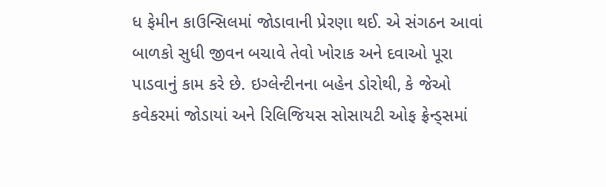ધ ફેમીન કાઉન્સિલમાં જોડાવાની પ્રેરણા થઈ. એ સંગઠન આવાં બાળકો સુધી જીવન બચાવે તેવો ખોરાક અને દવાઓ પૂરા પાડવાનું કામ કરે છે. ઇગ્લેન્ટીનના બહેન ડોરોથી, કે જેઓ  કવેકરમાં જોડાયાં અને રિલિજિયસ સોસાયટી ઓફ ફ્રેન્ડ્સમાં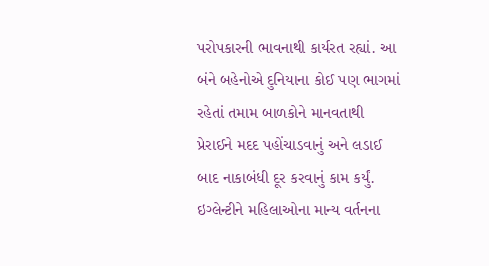પરોપકારની ભાવનાથી કાર્યરત રહ્યાં. આ બંને બહેનોએ દુનિયાના કોઈ પણ ભાગમાં રહેતાં તમામ બાળકોને માનવતાથી પ્રેરાઈને મદદ પહોંચાડવાનું અને લડાઈ બાદ નાકાબંધી દૂર કરવાનું કામ કર્યું. ઇગ્લેન્ટીને મહિલાઓના માન્ય વર્તનના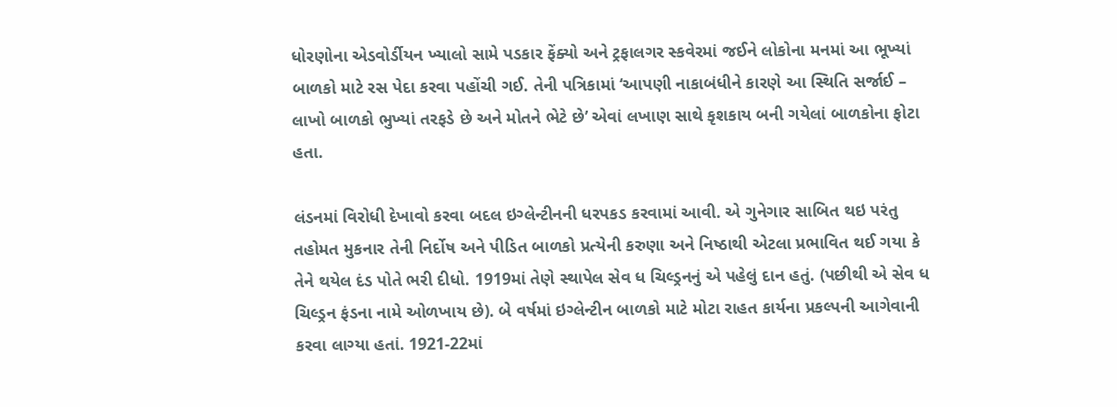ધોરણોના એડવોર્ડીયન ખ્યાલો સામે પડકાર ફેંક્યો અને ટ્રફાલગર સ્કવેરમાં જઈને લોકોના મનમાં આ ભૂખ્યાં બાળકો માટે રસ પેદા કરવા પહોંચી ગઈ. તેની પત્રિકામાં ‘આપણી નાકાબંધીને કારણે આ સ્થિતિ સર્જાઈ – લાખો બાળકો ભુખ્યાં તરફડે છે અને મોતને ભેટે છે’ એવાં લખાણ સાથે કૃશકાય બની ગયેલાં બાળકોના ફોટા હતા.

લંડનમાં વિરોધી દેખાવો કરવા બદલ ઇગ્લેન્ટીનની ધરપકડ કરવામાં આવી. એ ગુનેગાર સાબિત થઇ પરંતુ તહોમત મુકનાર તેની નિર્દોષ અને પીડિત બાળકો પ્રત્યેની કરુણા અને નિષ્ઠાથી એટલા પ્રભાવિત થઈ ગયા કે તેને થયેલ દંડ પોતે ભરી દીધો. 1919માં તેણે સ્થાપેલ સેવ ધ ચિલ્ડ્રનનું એ પહેલું દાન હતું. (પછીથી એ સેવ ધ ચિલ્ડ્રન ફંડના નામે ઓળખાય છે). બે વર્ષમાં ઇગ્લેન્ટીન બાળકો માટે મોટા રાહત કાર્યના પ્રકલ્પની આગેવાની કરવા લાગ્યા હતાં. 1921-22માં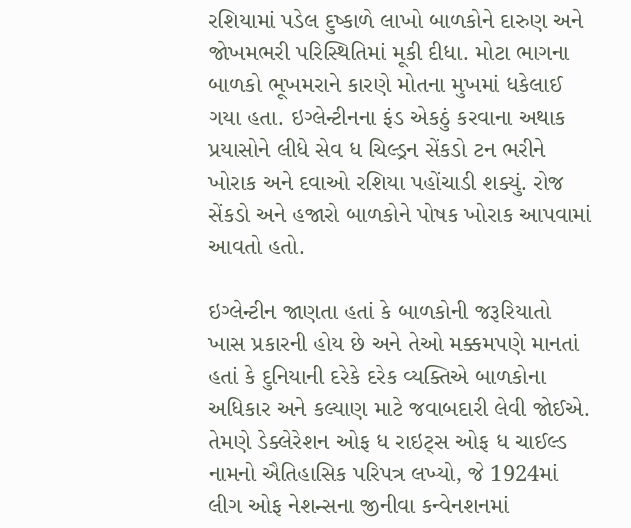રશિયામાં પડેલ દુષ્કાળે લાખો બાળકોને દારુણ અને જોખમભરી પરિસ્થિતિમાં મૂકી દીધા. મોટા ભાગના બાળકો ભૂખમરાને કારણે મોતના મુખમાં ધકેલાઈ ગયા હતા. ઇગ્લેન્ટીનના ફંડ એકઠું કરવાના અથાક પ્રયાસોને લીધે સેવ ધ ચિલ્ડ્રન સેંકડો ટન ભરીને ખોરાક અને દવાઓ રશિયા પહોંચાડી શક્યું. રોજ સેંકડો અને હજારો બાળકોને પોષક ખોરાક આપવામાં આવતો હતો.

ઇગ્લેન્ટીન જાણતા હતાં કે બાળકોની જરૂરિયાતો ખાસ પ્રકારની હોય છે અને તેઓ મક્કમપણે માનતાં હતાં કે દુનિયાની દરેકે દરેક વ્યક્તિએ બાળકોના અધિકાર અને કલ્યાણ માટે જવાબદારી લેવી જોઈએ. તેમણે ડેક્લેરેશન ઓફ ધ રાઇટ્સ ઓફ ધ ચાઈલ્ડ નામનો ઐતિહાસિક પરિપત્ર લખ્યો, જે 1924માં લીગ ઓફ નેશન્સના જીનીવા કન્વેનશનમાં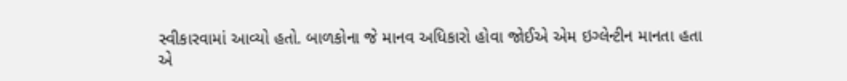સ્વીકારવામાં આવ્યો હતો. બાળકોના જે માનવ અધિકારો હોવા જોઈએ એમ ઇગ્લેન્ટીન માનતા હતા એ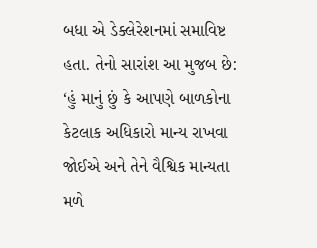બધા એ ડેક્લેરેશનમાં સમાવિષ્ટ હતા. તેનો સારાંશ આ મુજબ છે: ‘હું માનું છું કે આપણે બાળકોના કેટલાક અધિકારો માન્ય રાખવા જોઈએ અને તેને વૈશ્વિક માન્યતા મળે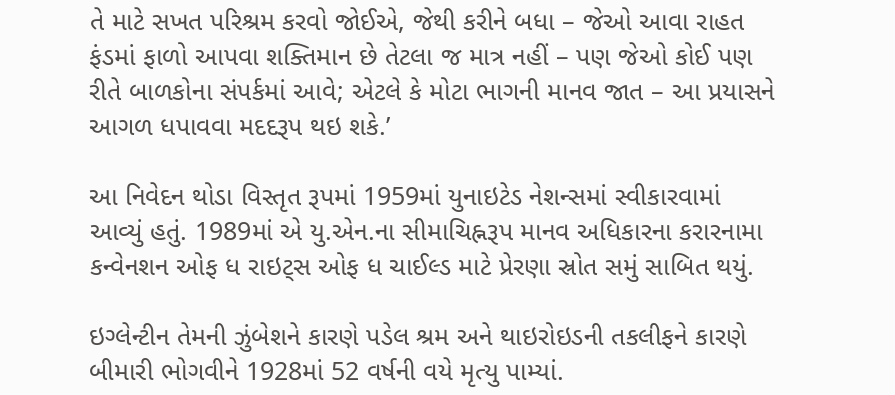તે માટે સખત પરિશ્રમ કરવો જોઈએ, જેથી કરીને બધા – જેઓ આવા રાહત ફંડમાં ફાળો આપવા શક્તિમાન છે તેટલા જ માત્ર નહીં – પણ જેઓ કોઈ પણ રીતે બાળકોના સંપર્કમાં આવે; એટલે કે મોટા ભાગની માનવ જાત – આ પ્રયાસને આગળ ધપાવવા મદદરૂપ થઇ શકે.’

આ નિવેદન થોડા વિસ્તૃત રૂપમાં 1959માં યુનાઇટેડ નેશન્સમાં સ્વીકારવામાં આવ્યું હતું. 1989માં એ યુ.એન.ના સીમાચિહ્નરૂપ માનવ અધિકારના કરારનામા કન્વેનશન ઓફ ધ રાઇટ્સ ઓફ ધ ચાઈલ્ડ માટે પ્રેરણા સ્રોત સમું સાબિત થયું.

ઇગ્લેન્ટીન તેમની ઝુંબેશને કારણે પડેલ શ્રમ અને થાઇરોઇડની તકલીફને કારણે બીમારી ભોગવીને 1928માં 52 વર્ષની વયે મૃત્યુ પામ્યાં.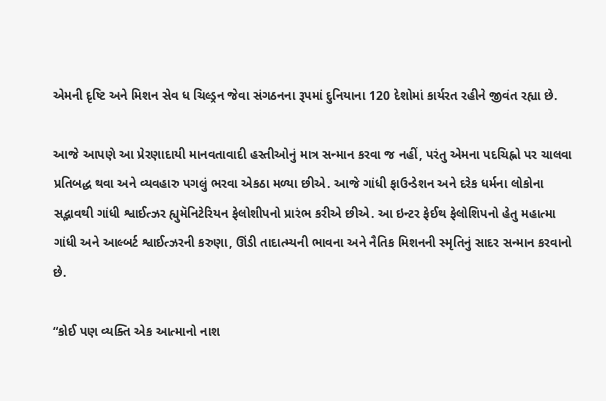એમની દૃષ્ટિ અને મિશન સેવ ધ ચિલ્ડ્રન જેવા સંગઠનના રૂપમાં દુનિયાના 120 દેશોમાં કાર્યરત રહીને જીવંત રહ્યા છે.

આજે આપણે આ પ્રેરણાદાયી માનવતાવાદી હસ્તીઓનું માત્ર સન્માન કરવા જ નહીં, પરંતુ એમના પદચિહ્નો પર ચાલવા પ્રતિબદ્ધ થવા અને વ્યવહારુ પગલું ભરવા એકઠા મળ્યા છીએ. આજે ગાંધી ફાઉન્ડેશન અને દરેક ધર્મના લોકોના સદ્ભાવથી ગાંધી શ્વાઈત્ઝર હ્યુમૅનિટેરિયન ફેલોશીપનો પ્રારંભ કરીએ છીએ. આ ઇન્ટર ફેઈથ ફેલોશિપનો હેતુ મહાત્મા ગાંધી અને આલ્બર્ટ શ્વાઈત્ઝરની કરુણા, ઊંડી તાદાત્મ્યની ભાવના અને નૈતિક મિશનની સ્મૃતિનું સાદર સન્માન કરવાનો છે.

“કોઈ પણ વ્યક્તિ એક આત્માનો નાશ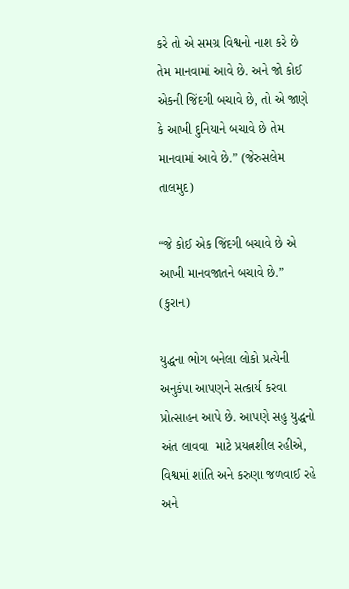કરે તો એ સમગ્ર વિશ્વનો નાશ કરે છે તેમ માનવામાં આવે છે. અને જો કોઈ એકની જિંદગી બચાવે છે, તો એ જાણે કે આખી દુનિયાને બચાવે છે તેમ માનવામાં આવે છે.” (જેરુસલેમ તાલમુદ)

“જે કોઈ એક જિંદગી બચાવે છે એ આખી માનવજાતને બચાવે છે.” (કુરાન)

યુદ્ધના ભોગ બનેલા લોકો પ્રત્યેની અનુકંપા આપણને સત્કાર્ય કરવા પ્રોત્સાહન આપે છે. આપણે સહુ યુદ્ધનો અંત લાવવા  માટે પ્રયત્નશીલ રહીએ, વિશ્વમાં શાંતિ અને કરુણા જળવાઈ રહે અને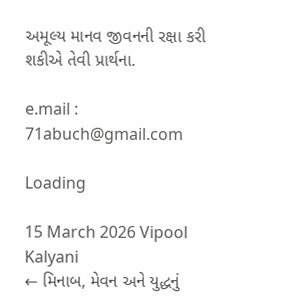અમૂલ્ય માનવ જીવનની રક્ષા કરી શકીએ તેવી પ્રાર્થના.

e.mail : 71abuch@gmail.com

Loading

15 March 2026 Vipool Kalyani
← મિનાબ, મેવન અને યુદ્ધનું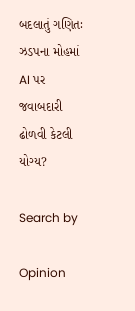બદલાતું ગણિતઃ ઝડપના મોહમાં AI પર જવાબદારી ઢોળવી કેટલી યોગ્ય?

Search by

Opinion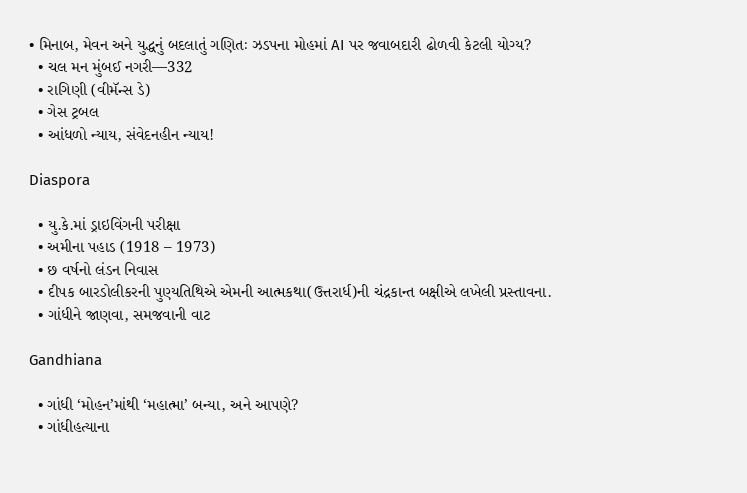• મિનાબ, મેવન અને યુદ્ધનું બદલાતું ગણિતઃ ઝડપના મોહમાં AI પર જવાબદારી ઢોળવી કેટલી યોગ્ય?
  • ચલ મન મુંબઈ નગરી—332
  • રાગિણી (વીમૅન્સ ડે)
  • ગેસ ટ્રબલ
  • આંધળો ન્યાય, સંવેદનહીન ન્યાય!

Diaspora

  • યુ.કે.માં ડ્રાઇવિંગની પરીક્ષા
  • અમીના પહાડ (1918 – 1973)
  • છ વર્ષનો લંડન નિવાસ
  • દીપક બારડોલીકરની પુણ્યતિથિએ એમની આત્મકથા(ઉત્તરાર્ધ)ની ચંદ્રકાન્ત બક્ષીએ લખેલી પ્રસ્તાવના.
  • ગાંધીને જાણવા, સમજવાની વાટ

Gandhiana

  • ગાંધી ‘મોહન’માંથી ‘મહાત્મા’ બન્યા, અને આપણે?
  • ગાંધીહત્યાના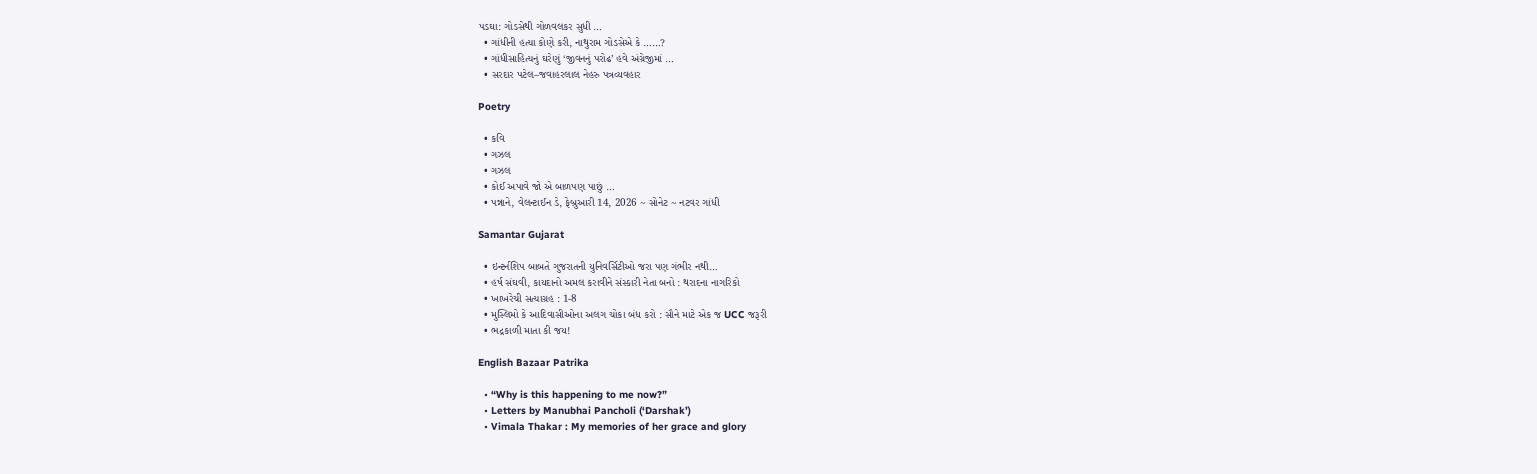પડઘા: ગોડસેથી ગોળવલકર સુધી …
  • ગાંધીની હત્યા કોણે કરી, નાથુરામ ગોડસેએ કે ……?
  • ગાંધીસાહિત્યનું ઘરેણું ‘જીવનનું પરોઢ’ હવે અંગ્રેજીમાં …
  • સરદાર પટેલ–જવાહરલાલ નેહરુ પત્રવ્યવહાર

Poetry

  • કવિ
  • ગઝલ
  • ગઝલ
  • કોઈ અપાવે જો એ બાળપણ પાછું …
  • પન્નાને, વેલન્ટાઈન ડે, ફેબ્રુઆરી 14, 2026 ~ સોનેટ ~ નટવર ગાંધી

Samantar Gujarat

  • ઇન્ટર્નશિપ બાબતે ગુજરાતની યુનિવર્સિટીઓ જરા પણ ગંભીર નથી…
  • હર્ષ સંઘવી, કાયદાનો અમલ કરાવીને સંસ્કારી નેતા બનો : થરાદના નાગરિકો
  • ખાખરેચી સત્યાગ્રહ : 1-8
  • મુસ્લિમો કે આદિવાસીઓના અલગ ચોકા બંધ કરો : સૌને માટે એક જ UCC જરૂરી
  • ભદ્રકાળી માતા કી જય!

English Bazaar Patrika

  • “Why is this happening to me now?”
  • Letters by Manubhai Pancholi (‘Darshak’)
  • Vimala Thakar : My memories of her grace and glory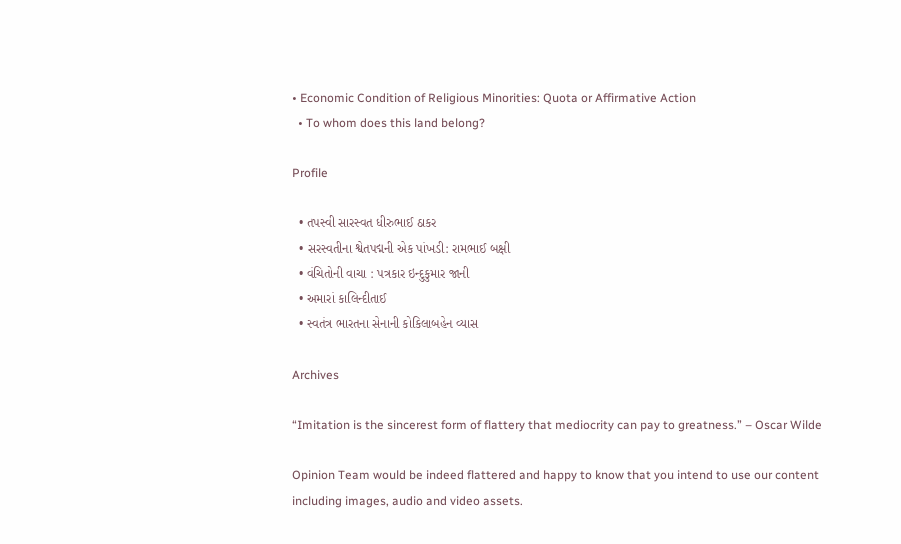• Economic Condition of Religious Minorities: Quota or Affirmative Action
  • To whom does this land belong?

Profile

  • તપસ્વી સારસ્વત ધીરુભાઈ ઠાકર
  • સરસ્વતીના શ્વેતપદ્મની એક પાંખડી: રામભાઈ બક્ષી
  • વંચિતોની વાચા : પત્રકાર ઇન્દુકુમાર જાની
  • અમારાં કાલિન્દીતાઈ
  • સ્વતંત્ર ભારતના સેનાની કોકિલાબહેન વ્યાસ

Archives

“Imitation is the sincerest form of flattery that mediocrity can pay to greatness.” – Oscar Wilde

Opinion Team would be indeed flattered and happy to know that you intend to use our content including images, audio and video assets.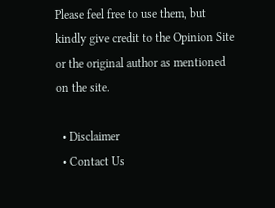Please feel free to use them, but kindly give credit to the Opinion Site or the original author as mentioned on the site.

  • Disclaimer
  • Contact Us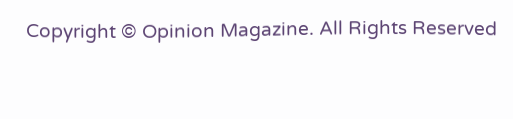Copyright © Opinion Magazine. All Rights Reserved